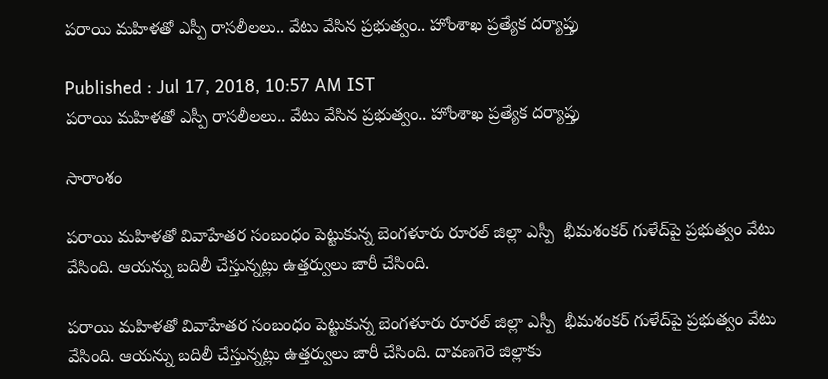పరాయి మహిళతో ఎస్పీ రాసలీలలు.. వేటు వేసిన ప్రభుత్వం.. హోంశాఖ ప్రత్యేక దర్యాప్తు

Published : Jul 17, 2018, 10:57 AM IST
పరాయి మహిళతో ఎస్పీ రాసలీలలు.. వేటు వేసిన ప్రభుత్వం.. హోంశాఖ ప్రత్యేక దర్యాప్తు

సారాంశం

పరాయి మహిళతో వివాహేతర సంబంధం పెట్టుకున్న బెంగళూరు రూరల్ జిల్లా ఎస్పీ  భీమశంకర్ గుళేద్‌పై ప్రభుత్వం వేటు వేసింది. ఆయన్ను బదిలీ చేస్తున్నట్లు ఉత్తర్వులు జారీ చేసింది.

పరాయి మహిళతో వివాహేతర సంబంధం పెట్టుకున్న బెంగళూరు రూరల్ జిల్లా ఎస్పీ  భీమశంకర్ గుళేద్‌పై ప్రభుత్వం వేటు వేసింది. ఆయన్ను బదిలీ చేస్తున్నట్లు ఉత్తర్వులు జారీ చేసింది. దావణగెరె జిల్లాకు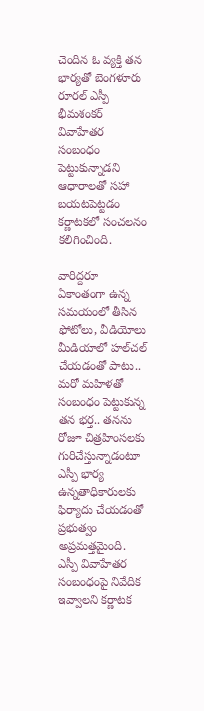చెందిన ఓ వ్యక్తి తన భార్యతో బెంగళూరు రూరల్ ఎస్పీ భీమశంకర్ వివాహేతర సంబంధం పెట్టుకున్నాడని ఆధారాలతో సహా బయటపెట్టడం కర్ణాటకలో సంచలనం కలిగించింది.

వారిద్దరూ ఏకాంతంగా ఉన్న సమయంలో తీసిన ఫోటోలు, వీడియోలు మీడియాలో హల్‌చల్ చేయడంతో పాటు.. మరో మహిళతో సంబంధం పెట్టుకున్న తన భర్త.. తనను రోజూ చిత్రహింసలకు గురిచేస్తున్నాడంటూ ఎస్పీ భార్య  ఉన్నతాధికారులకు ఫిర్యాదు చేయడంతో ప్రభుత్వం అప్రమత్తమైంది. ఎస్పీ వివాహేతర సంబంధంపై నివేదిక ఇవ్వాలని కర్ణాటక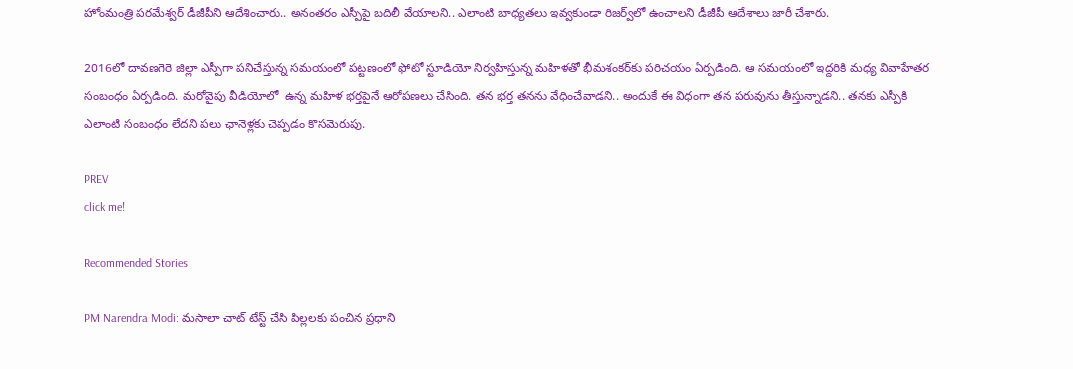హోంమంత్రి పరమేశ్వర్ డీజీపీని ఆదేశించారు.. అనంతరం ఎస్పీపై బదిలీ వేయాలని.. ఎలాంటి బాధ్యతలు ఇవ్వకుండా రిజర్వ్‌లో ఉంచాలని డీజీపీ ఆదేశాలు జారీ చేశారు.

2016లో దావణగెరె జిల్లా ఎస్పీగా పనిచేస్తున్న సమయంలో పట్టణంలో ఫోటో స్టూడియో నిర్వహిస్తున్న మహిళతో భీమశంకర్‌కు పరిచయం ఏర్పడింది. ఆ సమయంలో ఇద్దరికి మధ్య వివాహేతర సంబంధం ఏర్పడింది. మరోవైపు వీడియోలో  ఉన్న మహిళ భర్తపైనే ఆరోపణలు చేసింది. తన భర్త తనను వేధించేవాడని.. అందుకే ఈ విధంగా తన పరువును తీస్తున్నాడని.. తనకు ఎస్పీకి ఎలాంటి సంబంధం లేదని పలు ఛానెళ్లకు చెప్పడం కొసమెరుపు.

PREV
click me!

Recommended Stories

PM Narendra Modi: మసాలా చాట్ టేస్ట్ చేసి పిల్లలకు పంచిన ప్రధాని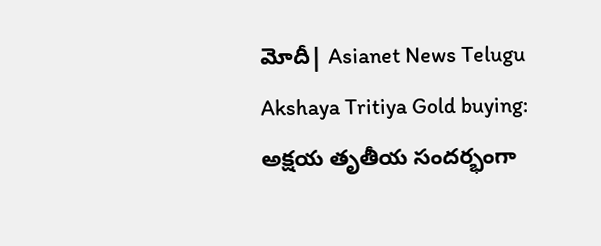మోదీ| Asianet News Telugu
Akshaya Tritiya Gold buying: అక్షయ తృతీయ సందర్భంగా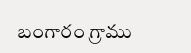బంగారం గ్రాము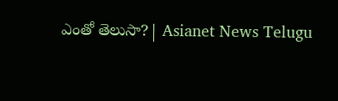ఎంతో తెలుసా?| Asianet News Telugu